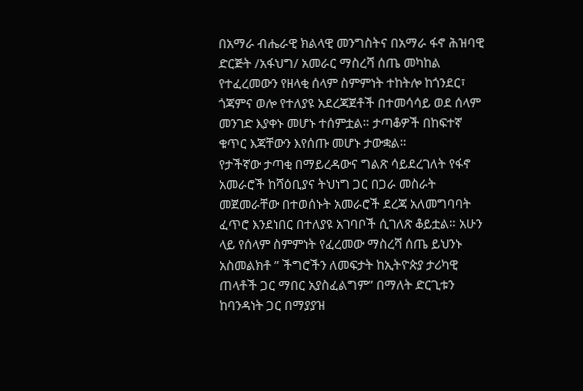በአማራ ብሔራዊ ክልላዊ መንግስትና በአማራ ፋኖ ሕዝባዊ ድርጅት /አፋህግ/ አመራር ማስረሻ ሰጤ መካከል የተፈረመውን የዘላቂ ሰላም ስምምነት ተከትሎ ከጎንደር፣ ጎጃምና ወሎ የተለያዩ አደረጃጀቶች በተመሳሳይ ወደ ሰላም መንገድ እያቀኑ መሆኑ ተሰምቷል። ታጣቆዎች በከፍተኛ ቁጥር እጃቸውን እየሰጡ መሆኑ ታውቋል።
የታችኛው ታጣቂ በማይረዳውና ግልጽ ሳይደረገለት የፋኖ አመራሮች ከሻዕቢያና ትህነግ ጋር በጋራ መስራት መጀመራቸው በተወሰኑት አመራሮች ደረጃ አለመግባባት ፈጥሮ እንደነበር በተለያዩ አገባቦች ሲገለጽ ቆይቷል። አሁን ላይ የሰላም ስምምነት የፈረመው ማስረሻ ሰጤ ይህንኑ አስመልክቶ ” ችግሮችን ለመፍታት ከኢትዮጵያ ታሪካዊ ጠላቶች ጋር ማበር አያስፈልግም” በማለት ድርጊቱን ከባንዳነት ጋር በማያያዝ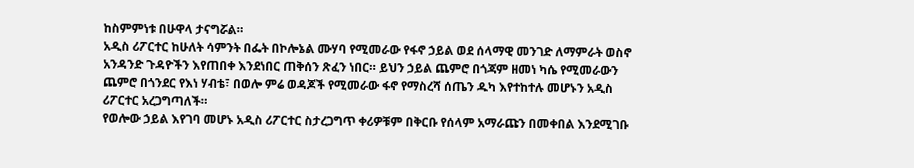ከስምምነቱ በሁዋላ ታናግሯል።
አዲስ ሪፖርተር ከሁለት ሳምንት በፌት በኮሎኔል ሙሃባ የሚመራው የፋኖ ኃይል ወደ ሰላማዊ መንገድ ለማምራት ወስኖ አንዳንድ ጉዳዮችን እየጠበቀ እንደነበር ጠቅሰን ጽፈን ነበር። ይህን ኃይል ጨምሮ በጎጃም ዘመነ ካሴ የሚመራውን ጨምሮ በጎንደር የእነ ሃብቴ፣ በወሎ ምሬ ወዳጆች የሚመራው ፋኖ የማስረሻ ሰጤን ዱካ እየተከተሉ መሆኑን አዲስ ሪፖርተር አረጋግጣለች።
የወሎው ኃይል እየገባ መሆኑ አዲስ ሪፖርተር ስታረጋግጥ ቀሪዎቹም በቅርቡ የሰላም አማራጩን በመቀበል እንደሚገቡ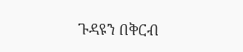ጉዳዩን በቅርብ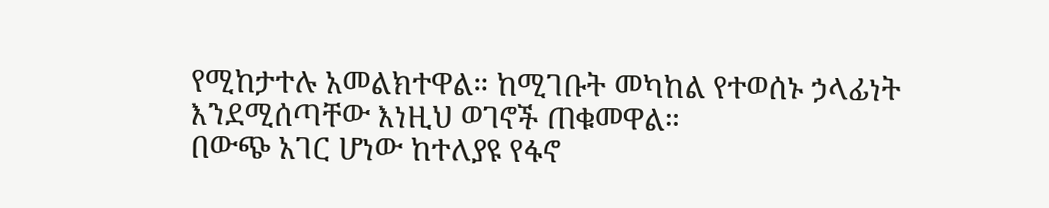የሚከታተሉ አመልክተዋል። ከሚገቡት መካከል የተወሰኑ ኃላፊነት እንደሚሰጣቸው እነዚህ ወገኖች ጠቁመዋል።
በውጭ አገር ሆነው ከተለያዩ የፋኖ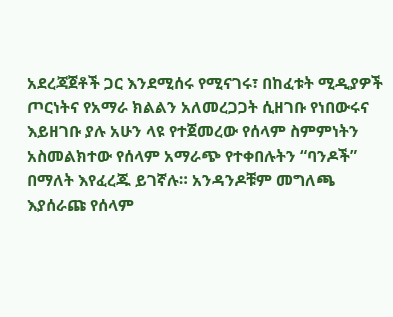አደረጃጀቶች ጋር እንደሚሰሩ የሚናገሩ፣ በከፈቱት ሚዲያዎች ጦርነትና የአማራ ክልልን አለመረጋጋት ሲዘገቡ የነበውሩና እይዘገቡ ያሉ አሁን ላዩ የተጀመረው የሰላም ስምምነትን አስመልክተው የሰላም አማራጭ የተቀበሉትን “ባንዶች” በማለት እየፈረጁ ይገኛሉ። አንዳንዶቹም መግለጫ እያሰራጩ የሰላም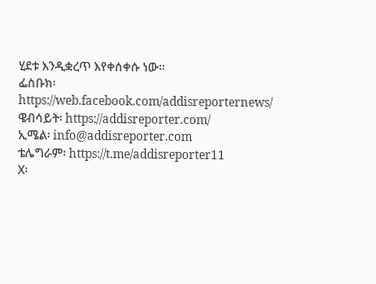ሂደቱ እንዲቋረጥ እየቀሰቀሱ ነው።
ፌስቡክ፡ https://web.facebook.com/addisreporternews/
ዌብሳይት፡ https://addisreporter.com/
ኢሜል፡ info@addisreporter.com
ቴሌግራም፡ https://t.me/addisreporter11
X፡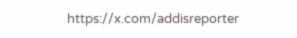https://x.com/addisreporter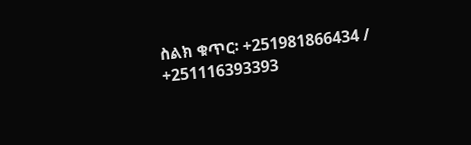ስልክ ቁጥር፡ +251981866434 / +251116393393